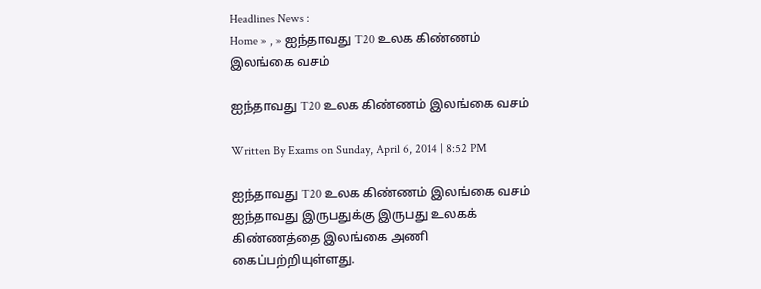Headlines News :
Home » , » ஐந்தாவது T20 உலக கிண்ணம் இலங்கை வசம்

ஐந்தாவது T20 உலக கிண்ணம் இலங்கை வசம்

Written By Exams on Sunday, April 6, 2014 | 8:52 PM

ஐந்தாவது T20 உலக கிண்ணம் இலங்கை வசம் ஐந்தாவது இருபதுக்கு இருபது உலகக் கிண்ணத்தை இலங்கை அணி கைப்பற்றியுள்ளது.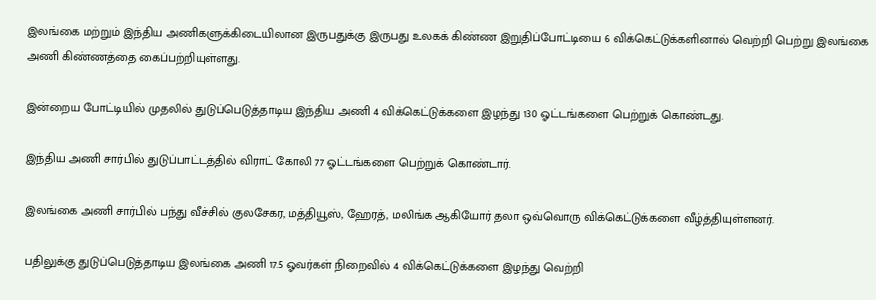இலங்கை மற்றும் இந்திய அணிகளுக்கிடையிலான இருபதுக்கு இருபது உலகக் கிண்ண இறுதிப்போட்டியை 6 விக்கெட்டுக்களினால் வெற்றி பெற்று இலங்கை அணி கிண்ணத்தை கைப்பற்றியுள்ளது.

இன்றைய போட்டியில் முதலில் துடுப்பெடுத்தாடிய இந்திய அணி 4 விக்கெட்டுக்களை இழந்து 130 ஓட்டங்களை பெற்றுக் கொண்டது.

இந்திய அணி சார்பில் துடுப்பாட்டத்தில் விராட் கோலி 77 ஓட்டங்களை பெற்றுக் கொண்டார்.

இலங்கை அணி சார்பில் பந்து வீச்சில் குலசேகர, மத்தியூஸ், ஹேரத், மலிங்க ஆகியோர் தலா ஒவ்வொரு விக்கெட்டுக்களை வீழ்த்தியுள்ளனர்.

பதிலுக்கு துடுப்பெடுத்தாடிய இலங்கை அணி 17.5 ஓவர்கள் நிறைவில் 4 விக்கெட்டுக்களை இழந்து வெற்றி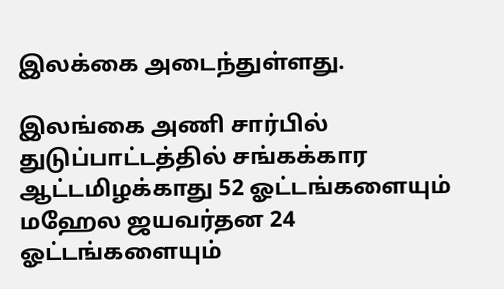இலக்கை அடைந்துள்ளது.

இலங்கை அணி சார்பில் துடுப்பாட்டத்தில் சங்கக்கார ஆட்டமிழக்காது 52 ஓட்டங்களையும் மஹேல ஜயவர்தன 24 ஓட்டங்களையும்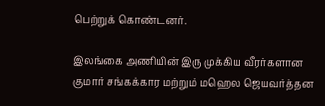பெற்றுக் கொண்டனர்.

இலங்கை அணியின் இரு முக்கிய வீரர்களான குமார் சங்கக்கார மற்றும் மஹெல ஜெயவர்த்தன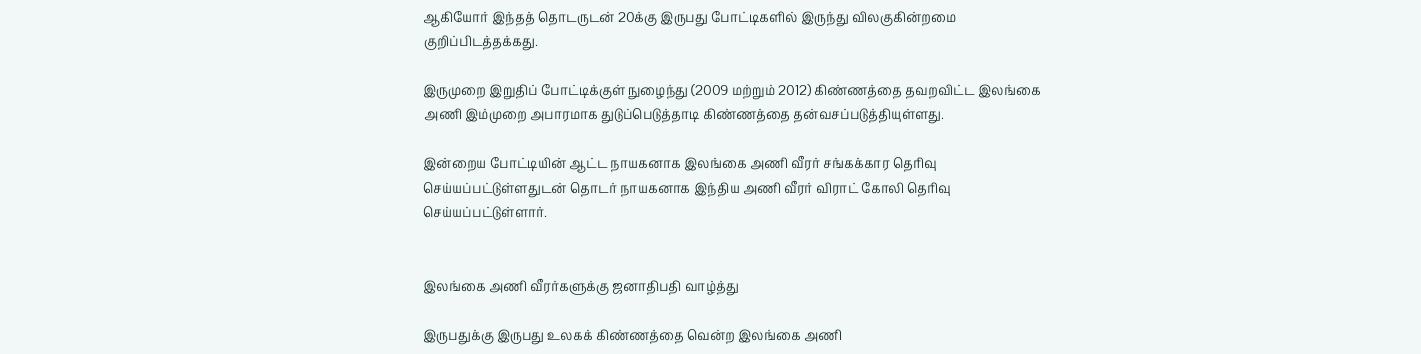ஆகியோர் இந்தத் தொடருடன் 20க்கு இருபது போட்டிகளில் இருந்து விலகுகின்றமை குறிப்பிடத்தக்கது.

இருமுறை இறுதிப் போட்டிக்குள் நுழைந்து (2009 மற்றும் 2012) கிண்ணத்தை தவறவிட்ட இலங்கை அணி இம்முறை அபாரமாக துடுப்பெடுத்தாடி கிண்ணத்தை தன்வசப்படுத்தியுள்ளது.

இன்றைய போட்டியின் ஆட்ட நாயகனாக இலங்கை அணி வீரர் சங்கக்கார தெரிவு செய்யப்பட்டுள்ளதுடன் தொடர் நாயகனாக இந்திய அணி வீரர் விராட் கோலி தெரிவு செய்யப்பட்டுள்ளார்.


இலங்கை அணி வீரர்களுக்கு ஜனாதிபதி வாழ்த்து

இருபதுக்கு இருபது உலகக் கிண்ணத்தை வென்ற இலங்கை அணி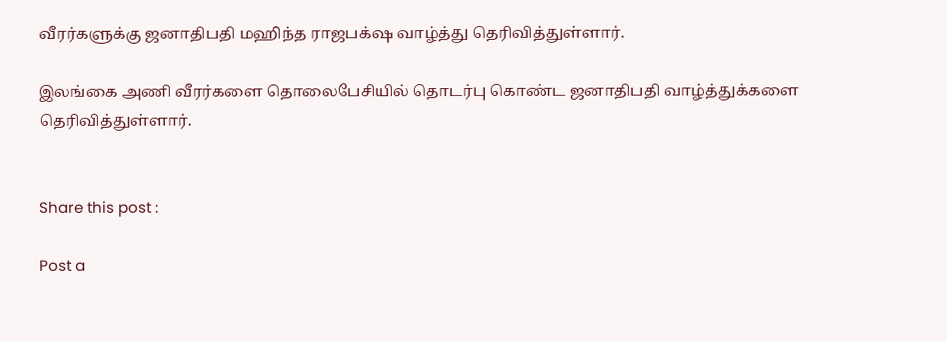வீரர்களுக்கு ஜனாதிபதி மஹிந்த ராஜபக்‌ஷ வாழ்த்து தெரிவித்துள்ளார்.

இலங்கை அணி வீரர்களை தொலைபேசியில் தொடர்பு கொண்ட ஜனாதிபதி வாழ்த்துக்களை தெரிவித்துள்ளார்.


Share this post :

Post a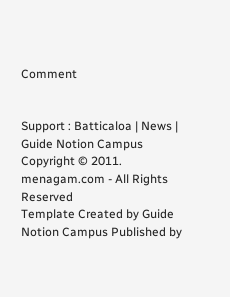Comment


Support : Batticaloa | News | Guide Notion Campus
Copyright © 2011. menagam.com - All Rights Reserved
Template Created by Guide Notion Campus Published by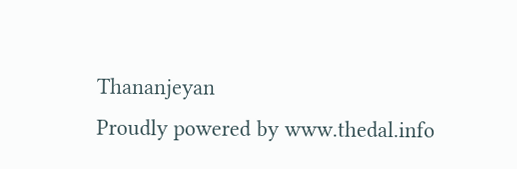Thananjeyan
Proudly powered by www.thedal.info